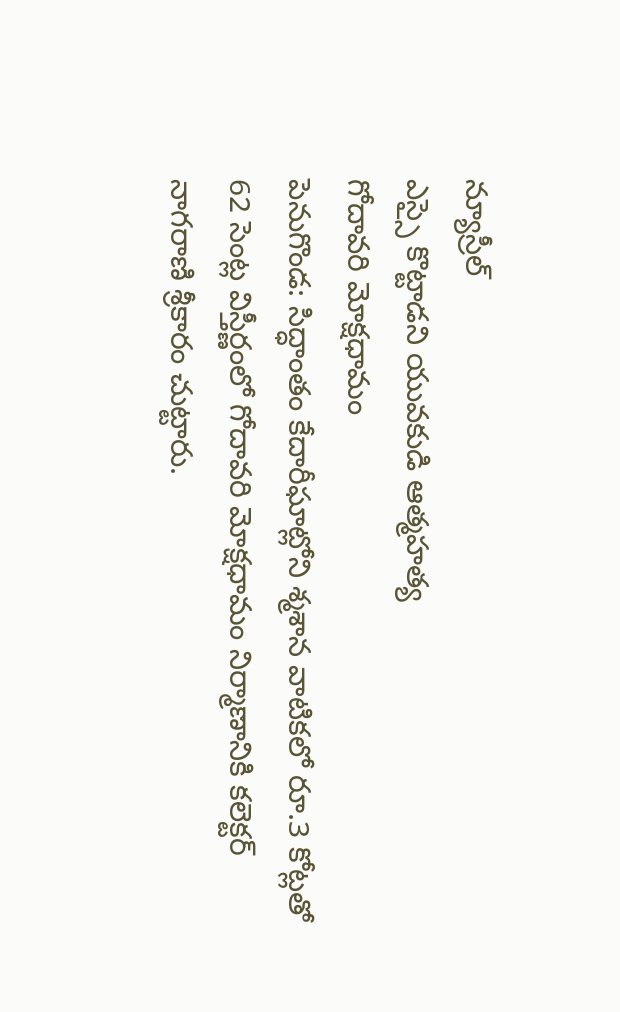న్యూస్రీల్
ఎస్సై కొట్టాడని యువకుడి ఆత్మహత్య
గోదావరి మోక్షధామం
పెనుగొండ: సిద్ధాంతం కేదారీఘాట్లోని శ్మశాన వాటికలో రూ.3 కోట్లతో 62 సెంట్ల విస్తీర్ణంలో గోదావరి మోక్షధామం నిర్మాణానికి కలెక్టర్ నాగరాణి శ్రీకారం చుట్టారు.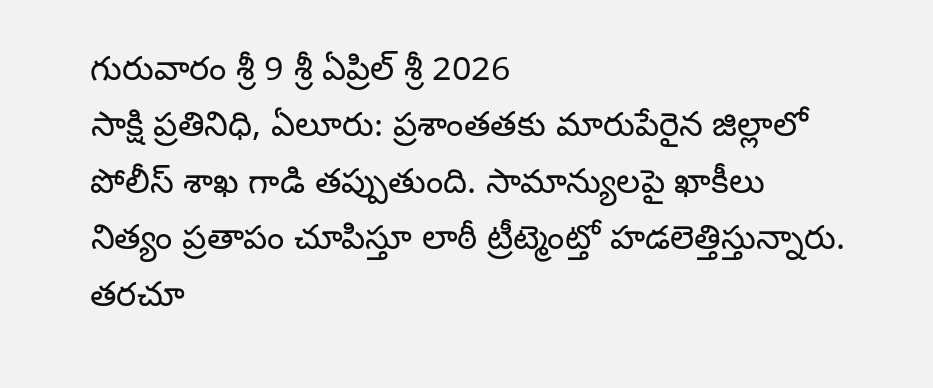గురువారం శ్రీ 9 శ్రీ ఏప్రిల్ శ్రీ 2026
సాక్షి ప్రతినిధి, ఏలూరు: ప్రశాంతతకు మారుపేరైన జిల్లాలో పోలీస్ శాఖ గాడి తప్పుతుంది. సామాన్యులపై ఖాకీలు నిత్యం ప్రతాపం చూపిస్తూ లాఠీ ట్రీట్మెంట్తో హడలెత్తిస్తున్నారు. తరచూ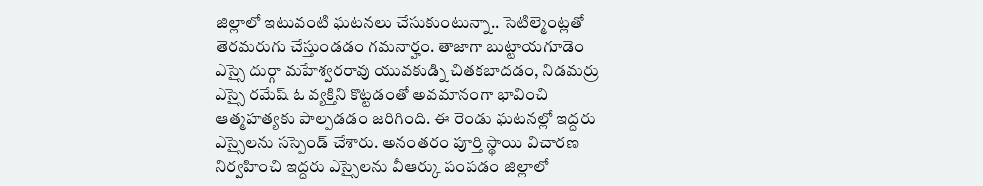జిల్లాలో ఇటువంటి ఘటనలు చేసుకుంటున్నా.. సెటిల్మెంట్లతో తెరమరుగు చేస్తుండడం గమనార్హం. తాజాగా బుట్టాయగూడెం ఎస్సై దుర్గా మహేశ్వరరావు యువకుడ్ని చితకబాదడం, నిడమర్రు ఎస్సై రమేష్ ఓ వ్యక్తిని కొట్టడంతో అవమానంగా భావించి ఆత్మహత్యకు పాల్పడడం జరిగింది. ఈ రెండు ఘటనల్లో ఇద్దరు ఎస్సైలను సస్పెండ్ చేశారు. అనంతరం పూర్తి స్థాయి విచారణ నిర్వహించి ఇద్దరు ఎస్సైలను వీఆర్కు పంపడం జిల్లాలో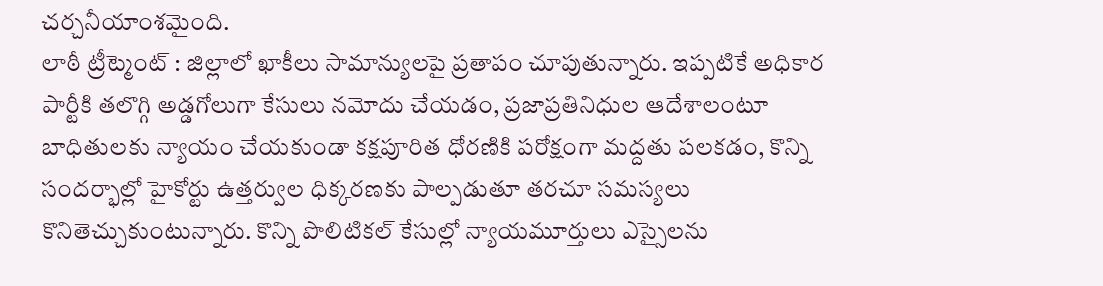చర్చనీయాంశమైంది.
లాఠీ ట్రీట్మెంట్ : జిల్లాలో ఖాకీలు సామాన్యులపై ప్రతాపం చూపుతున్నారు. ఇప్పటికే అధికార పార్టీకి తలొగ్గి అడ్డగోలుగా కేసులు నమోదు చేయడం, ప్రజాప్రతినిధుల ఆదేశాలంటూ బాధితులకు న్యాయం చేయకుండా కక్షపూరిత ధోరణికి పరోక్షంగా మద్దతు పలకడం, కొన్ని సందర్భాల్లో హైకోర్టు ఉత్తర్వుల ధిక్కరణకు పాల్పడుతూ తరచూ సమస్యలు కొనితెచ్చుకుంటున్నారు. కొన్ని పొలిటికల్ కేసుల్లో న్యాయమూర్తులు ఎస్సైలను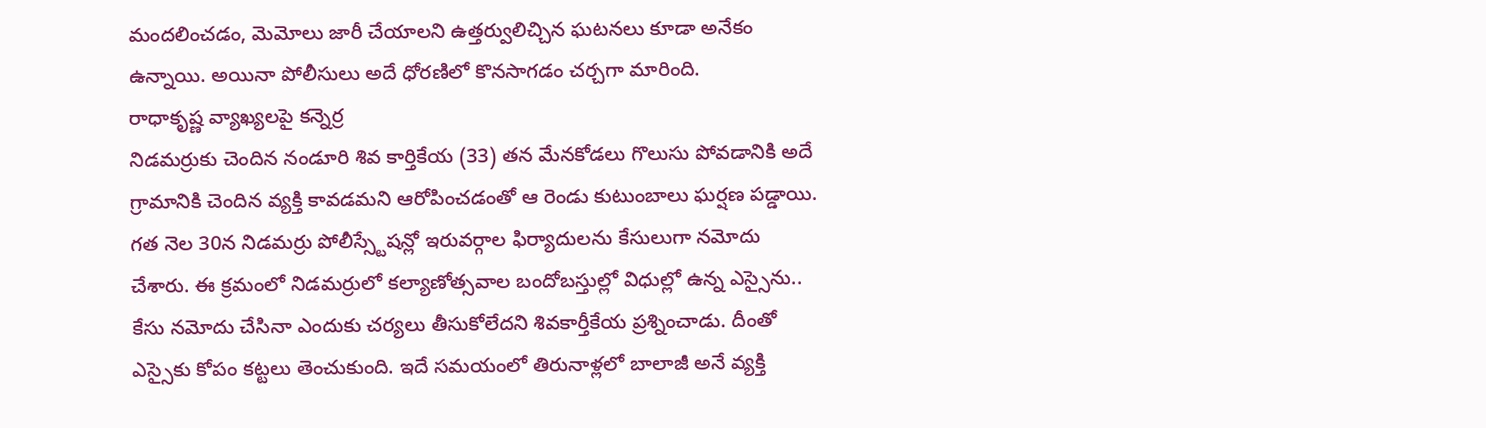మందలించడం, మెమోలు జారీ చేయాలని ఉత్తర్వులిచ్చిన ఘటనలు కూడా అనేకం ఉన్నాయి. అయినా పోలీసులు అదే ధోరణిలో కొనసాగడం చర్చగా మారింది.
రాధాకృష్ణ వ్యాఖ్యలపై కన్నెర్ర
నిడమర్రుకు చెందిన నండూరి శివ కార్తికేయ (33) తన మేనకోడలు గొలుసు పోవడానికి అదే గ్రామానికి చెందిన వ్యక్తి కావడమని ఆరోపించడంతో ఆ రెండు కుటుంబాలు ఘర్షణ పడ్డాయి. గత నెల 30న నిడమర్రు పోలీస్స్టేషన్లో ఇరువర్గాల ఫిర్యాదులను కేసులుగా నమోదు చేశారు. ఈ క్రమంలో నిడమర్రులో కల్యాణోత్సవాల బందోబస్తుల్లో విధుల్లో ఉన్న ఎస్సైను.. కేసు నమోదు చేసినా ఎందుకు చర్యలు తీసుకోలేదని శివకార్తీకేయ ప్రశ్నించాడు. దీంతో ఎస్సైకు కోపం కట్టలు తెంచుకుంది. ఇదే సమయంలో తిరునాళ్లలో బాలాజీ అనే వ్యక్తి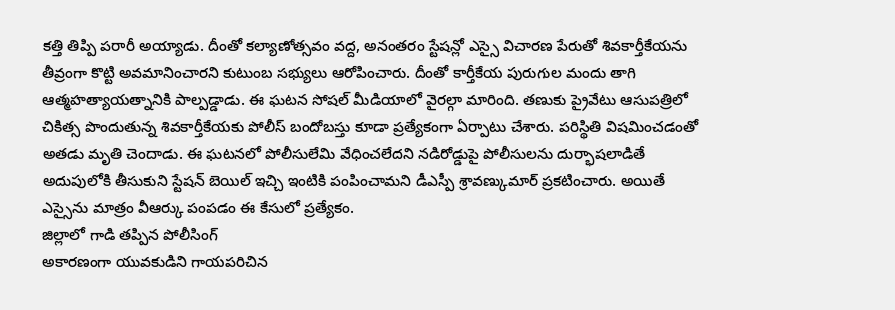కత్తి తిప్పి పరారీ అయ్యాడు. దీంతో కల్యాణోత్సవం వద్ద, అనంతరం స్టేషన్లో ఎస్సై విచారణ పేరుతో శివకార్తీకేయను తీవ్రంగా కొట్టి అవమానించారని కుటుంబ సభ్యులు ఆరోపించారు. దీంతో కార్తీకేయ పురుగుల మందు తాగి ఆత్మహత్యాయత్నానికి పాల్పడ్డాడు. ఈ ఘటన సోషల్ మీడియాలో వైరల్గా మారింది. తణుకు ప్రైవేటు ఆసుపత్రిలో చికిత్స పొందుతున్న శివకార్తీకేయకు పోలీస్ బందోబస్తు కూడా ప్రత్యేకంగా ఏర్పాటు చేశారు. పరిస్థితి విషమించడంతో అతడు మృతి చెందాడు. ఈ ఘటనలో పోలీసులేమి వేధించలేదని నడిరోడ్డుపై పోలీసులను దుర్భాషలాడితే అదుపులోకి తీసుకుని స్టేషన్ బెయిల్ ఇచ్చి ఇంటికి పంపించామని డీఎస్పీ శ్రావణ్కుమార్ ప్రకటించారు. అయితే ఎస్సైను మాత్రం వీఆర్కు పంపడం ఈ కేసులో ప్రత్యేకం.
జిల్లాలో గాడి తప్పిన పోలీసింగ్
అకారణంగా యువకుడిని గాయపరిచిన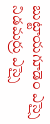బుట్టాయగూడెం ఎస్సై
నిడమర్రు ఎస్సై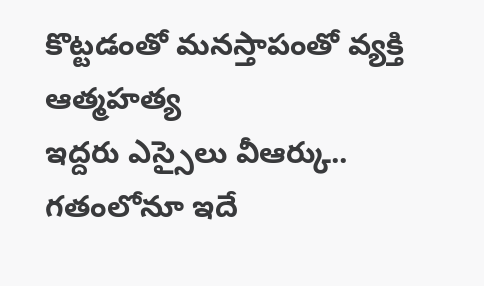కొట్టడంతో మనస్తాపంతో వ్యక్తి ఆత్మహత్య
ఇద్దరు ఎస్సైలు వీఆర్కు..
గతంలోనూ ఇదే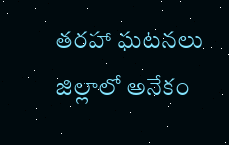తరహా ఘటనలు జిల్లాలో అనేకం